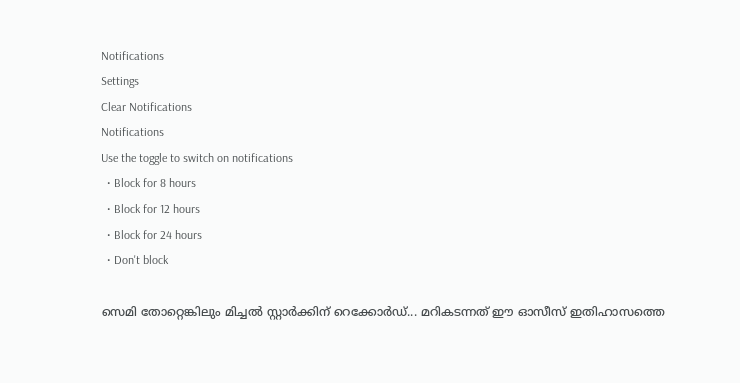Notifications
Settings
Clear Notifications
Notifications
Use the toggle to switch on notifications
  • Block for 8 hours
  • Block for 12 hours
  • Block for 24 hours
  • Don't block

സെമി തോറ്റെങ്കിലും മിച്ചല്‍ സ്റ്റാര്‍ക്കിന് റെക്കോര്‍ഡ്... മറികടന്നത് ഈ ഓസീസ് ഇതിഹാസത്തെ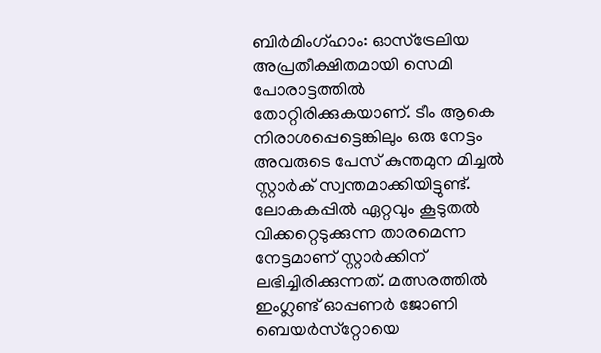ബിര്‍മിംഗ്ഹാം: ഓസ്‌ട്രേലിയ അപ്രതീക്ഷിതമായി സെമി പോരാട്ടത്തില്‍ തോറ്റിരിക്കുകയാണ്. ടീം ആകെ നിരാശപ്പെട്ടെങ്കിലും ഒരു നേട്ടം അവരുടെ പേസ് കുന്തമുന മിച്ചല്‍ സ്റ്റാര്‍ക് സ്വന്തമാക്കിയിട്ടുണ്ട്. ലോകകപ്പില്‍ ഏറ്റവും കൂടുതല്‍ വിക്കറ്റെടുക്കുന്ന താരമെന്ന നേട്ടമാണ് സ്റ്റാര്‍ക്കിന് ലഭിച്ചിരിക്കുന്നത്. മത്സരത്തില്‍ ഇംഗ്ലണ്ട് ഓപ്പണര്‍ ജോണി ബെയര്‍സ്‌റ്റോയെ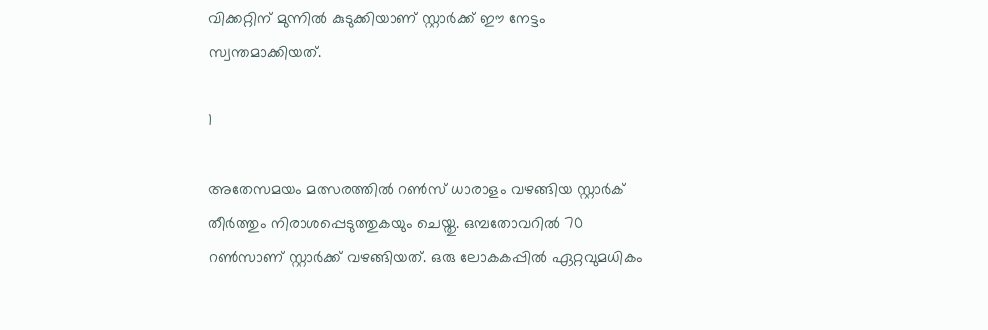വിക്കറ്റിന് മുന്നില്‍ കുടുക്കിയാണ് സ്റ്റാര്‍ക്ക് ഈ നേട്ടം സ്വന്തമാക്കിയത്.

1

അതേസമയം മത്സരത്തില്‍ റണ്‍സ് ധാരാളം വഴങ്ങിയ സ്റ്റാര്‍ക് തീര്‍ത്തും നിരാശപ്പെടുത്തുകയും ചെയ്തു. ഒമ്പതോവറില്‍ 70 റണ്‍സാണ് സ്റ്റാര്‍ക്ക് വഴങ്ങിയത്. ഒരു ലോകകപ്പില്‍ ഏറ്റവുമധികം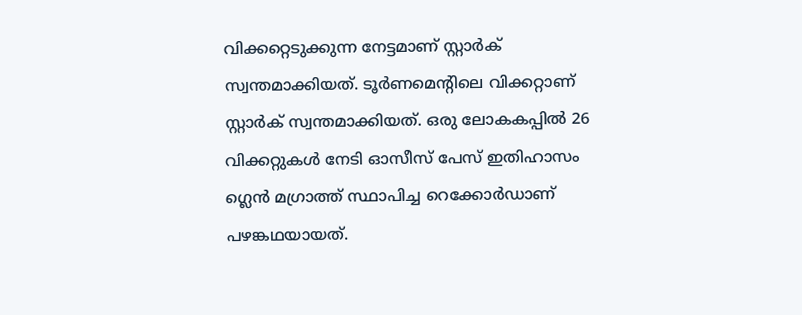വിക്കറ്റെടുക്കുന്ന നേട്ടമാണ് സ്റ്റാര്‍ക് സ്വന്തമാക്കിയത്. ടൂര്‍ണമെന്റിലെ വിക്കറ്റാണ് സ്റ്റാര്‍ക് സ്വന്തമാക്കിയത്. ഒരു ലോകകപ്പില്‍ 26 വിക്കറ്റുകള്‍ നേടി ഓസീസ് പേസ് ഇതിഹാസം ഗ്ലെന്‍ മഗ്രാത്ത് സ്ഥാപിച്ച റെക്കോര്‍ഡാണ് പഴങ്കഥയായത്.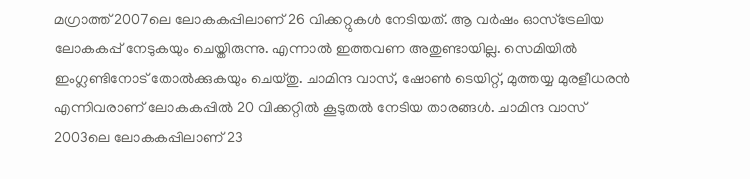മഗ്രാത്ത് 2007ലെ ലോകകപ്പിലാണ് 26 വിക്കറ്റുകള്‍ നേടിയത്. ആ വര്‍ഷം ഓസ്‌ട്രേലിയ ലോകകപ്പ് നേടുകയും ചെയ്തിരുന്നു. എന്നാല്‍ ഇത്തവണ അതുണ്ടായില്ല. സെമിയില്‍ ഇംഗ്ലണ്ടിനോട് തോല്‍ക്കുകയും ചെയ്തു. ചാമിന്ദ വാസ്, ഷോണ്‍ ടെയിറ്റ്, മുത്തയ്യ മുരളീധരന്‍ എന്നിവരാണ് ലോകകപ്പില്‍ 20 വിക്കറ്റില്‍ കൂടുതല്‍ നേടിയ താരങ്ങള്‍. ചാമിന്ദ വാസ് 2003ലെ ലോകകപ്പിലാണ് 23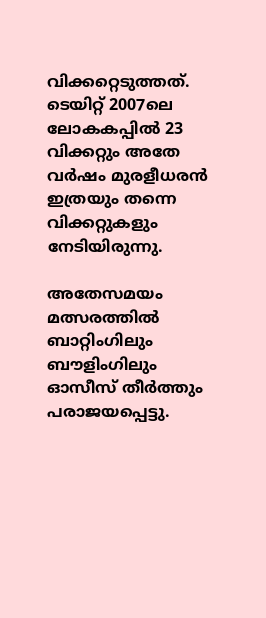വിക്കറ്റെടുത്തത്. ടെയിറ്റ് 2007ലെ ലോകകപ്പില്‍ 23 വിക്കറ്റും അതേ വര്‍ഷം മുരളീധരന്‍ ഇത്രയും തന്നെ വിക്കറ്റുകളും നേടിയിരുന്നു.

അതേസമയം മത്സരത്തില്‍ ബാറ്റിംഗിലും ബൗളിംഗിലും ഓസീസ് തീര്‍ത്തും പരാജയപ്പെട്ടു.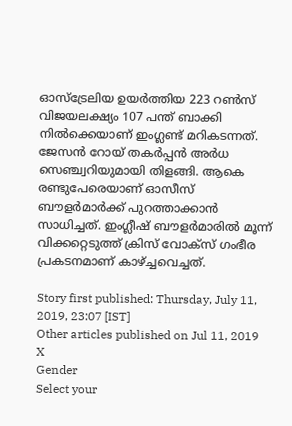ഓസ്‌ട്രേലിയ ഉയര്‍ത്തിയ 223 റണ്‍സ് വിജയലക്ഷ്യം 107 പന്ത് ബാക്കി നില്‍ക്കെയാണ് ഇംഗ്ലണ്ട് മറികടന്നത്. ജേസന്‍ റോയ് തകര്‍പ്പന്‍ അര്‍ധ സെഞ്ച്വറിയുമായി തിളങ്ങി. ആകെ രണ്ടുപേരെയാണ് ഓസീസ് ബൗളര്‍മാര്‍ക്ക് പുറത്താക്കാന്‍ സാധിച്ചത്. ഇംഗ്ലീഷ് ബൗളര്‍മാരില്‍ മൂന്ന് വിക്കറ്റെടുത്ത് ക്രിസ് വോക്‌സ് ഗംഭീര പ്രകടനമാണ് കാഴ്ച്ചവെച്ചത്.

Story first published: Thursday, July 11, 2019, 23:07 [IST]
Other articles published on Jul 11, 2019
X
Gender
Select your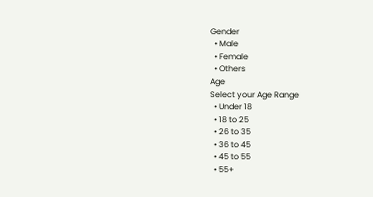Gender
  • Male
  • Female
  • Others
Age
Select your Age Range
  • Under 18
  • 18 to 25
  • 26 to 35
  • 36 to 45
  • 45 to 55
  • 55+